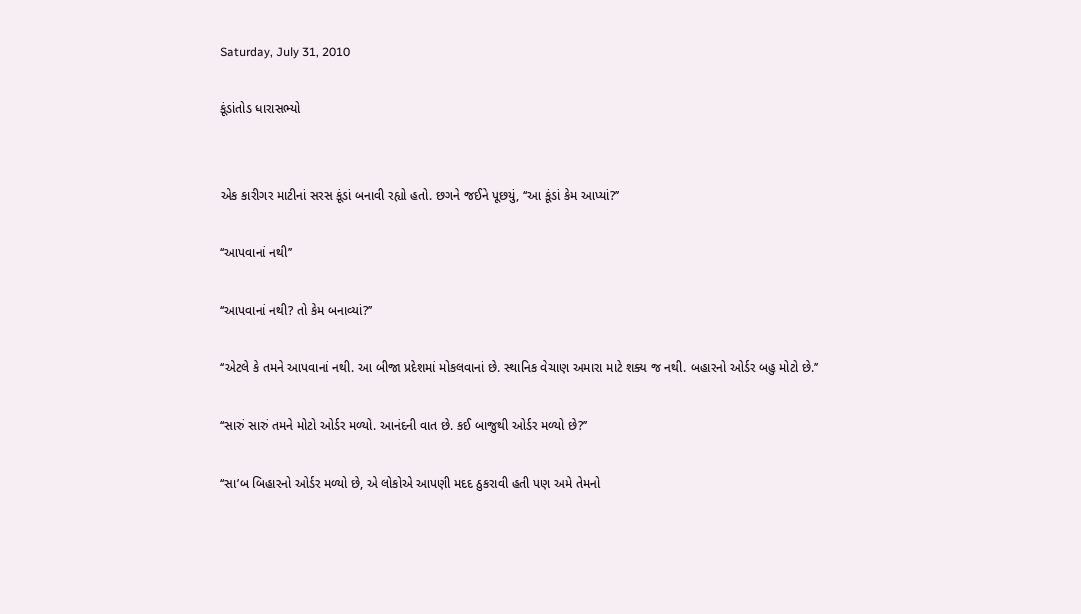Saturday, July 31, 2010

કૂંડાંતોડ ધારાસભ્યો


એક કારીગર માટીનાં સરસ કૂંડાં બનાવી રહ્યો હતો. છગને જઈને પૂછયું, ‘‘આ કૂંડાં કેમ આપ્યાં?’’

‘‘આપવાનાં નથી’’

‘‘આપવાનાં નથી? તો કેમ બનાવ્યાં?’’

‘‘એટલે કે તમને આપવાનાં નથી. આ બીજા પ્રદેશમાં મોકલવાનાં છે. સ્થાનિક વેચાણ અમારા માટે શક્ય જ નથી. બહારનો ઓર્ડર બહુ મોટો છે.’’

‘‘સારું સારું તમને મોટો ઓર્ડર મળ્યો. આનંદની વાત છે. કઈ બાજુથી ઓર્ડર મળ્યો છે?’’

‘‘સા’બ બિહારનો ઓર્ડર મળ્યો છે, એ લોકોએ આપણી મદદ ઠુકરાવી હતી પણ અમે તેમનો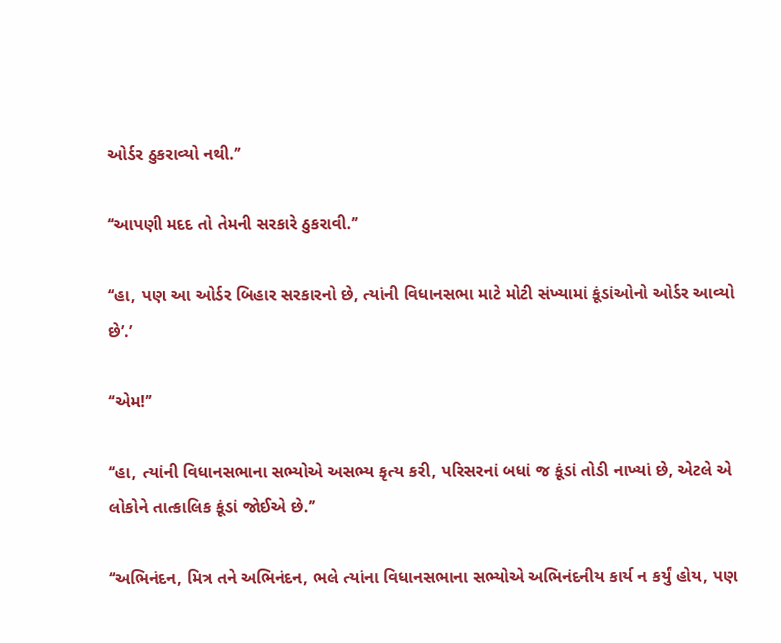ઓર્ડર ઠુકરાવ્યો નથી.’’

‘‘આપણી મદદ તો તેમની સરકારે ઠુકરાવી.’’

‘‘હા, પણ આ ઓર્ડર બિહાર સરકારનો છે, ત્યાંની વિધાનસભા માટે મોટી સંખ્યામાં કૂંડાંઓનો ઓર્ડર આવ્યો છે’.’

‘‘એમ!’’

‘‘હા, ત્યાંની વિધાનસભાના સભ્યોએ અસભ્ય કૃત્ય કરી, પરિસરનાં બધાં જ કૂંડાં તોડી નાખ્યાં છે, એટલે એ લોકોને તાત્કાલિક કૂંડાં જોઈએ છે.’’

‘‘અભિનંદન, મિત્ર તને અભિનંદન, ભલે ત્યાંના વિધાનસભાના સભ્યોએ અભિનંદનીય કાર્ય ન કર્યું હોય, પણ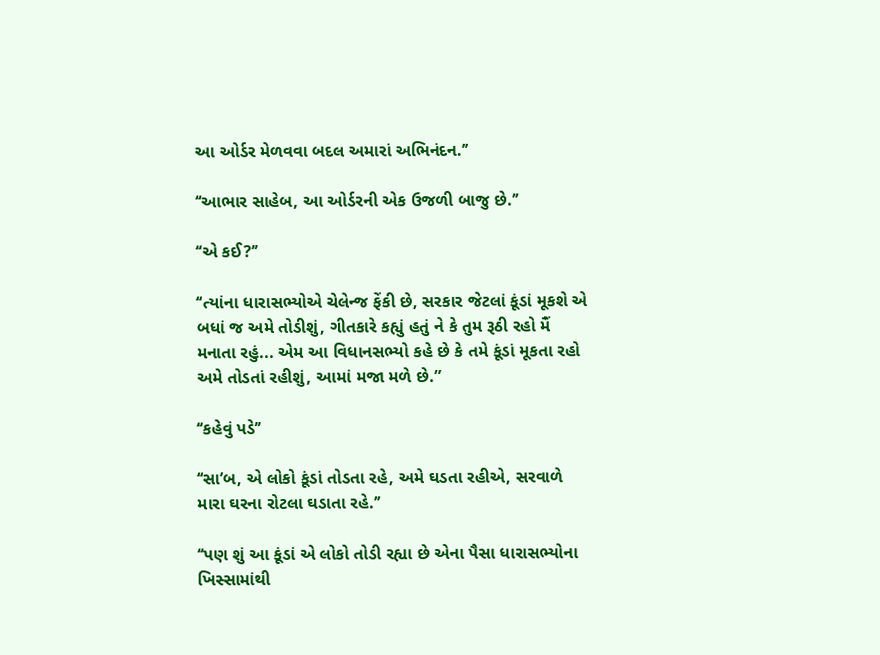આ ઓર્ડર મેળવવા બદલ અમારાં અભિનંદન.’’

‘‘આભાર સાહેબ, આ ઓર્ડરની એક ઉજળી બાજુ છે.’’

‘‘એ કઈ?’’

‘‘ત્યાંના ધારાસભ્યોએ ચેલેન્જ ફેંકી છે, સરકાર જેટલાં કૂંડાં મૂકશે એ બધાં જ અમે તોડીશું, ગીતકારે કહ્યું હતું ને કે તુમ રૂઠી રહો મૈં મનાતા રહું... એમ આ વિધાનસભ્યો કહે છે કે તમે કૂંડાં મૂકતા રહો અમે તોડતાં રહીશું, આમાં મજા મળે છે.”

‘‘કહેવું પડે’’

‘‘સા’બ, એ લોકો કૂંડાં તોડતા રહે, અમે ઘડતા રહીએ, સરવાળે મારા ઘરના રોટલા ઘડાતા રહે.’’

‘‘પણ શું આ કૂંડાં એ લોકો તોડી રહ્યા છે એના પૈસા ધારાસભ્યોના ખિસ્સામાંથી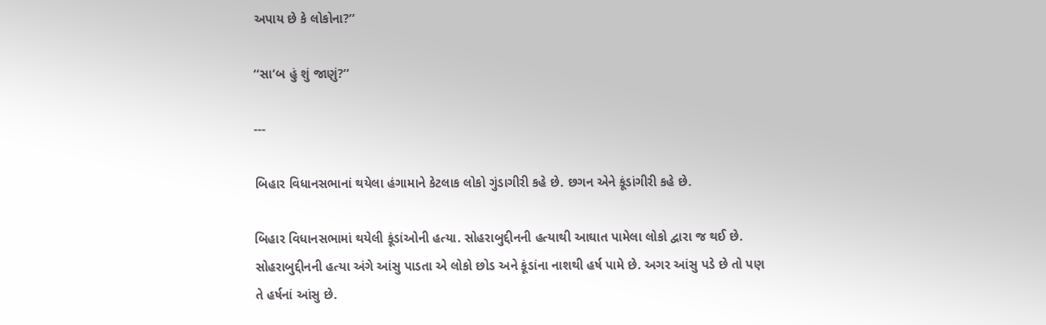અપાય છે કે લોકોના?’’

‘‘સા’બ હું શું જાણું?’’

---

બિહાર વિધાનસભાનાં થયેલા હંગામાને કેટલાક લોકો ગુંડાગીરી કહે છે. છગન એને કૂંડાંગીરી કહે છે.

બિહાર વિધાનસભામાં થયેલી કૂંડાંઓની હત્યા. સોહરાબુદ્દીનની હત્યાથી આઘાત પામેલા લોકો દ્વારા જ થઈ છે. સોહરાબુદ્દીનની હત્યા અંગે આંસુ પાડતા એ લોકો છોડ અને કૂંડાંના નાશથી હર્ષ પામે છે. અગર આંસુ પડે છે તો પણ તે હર્ષનાં આંસુ છે.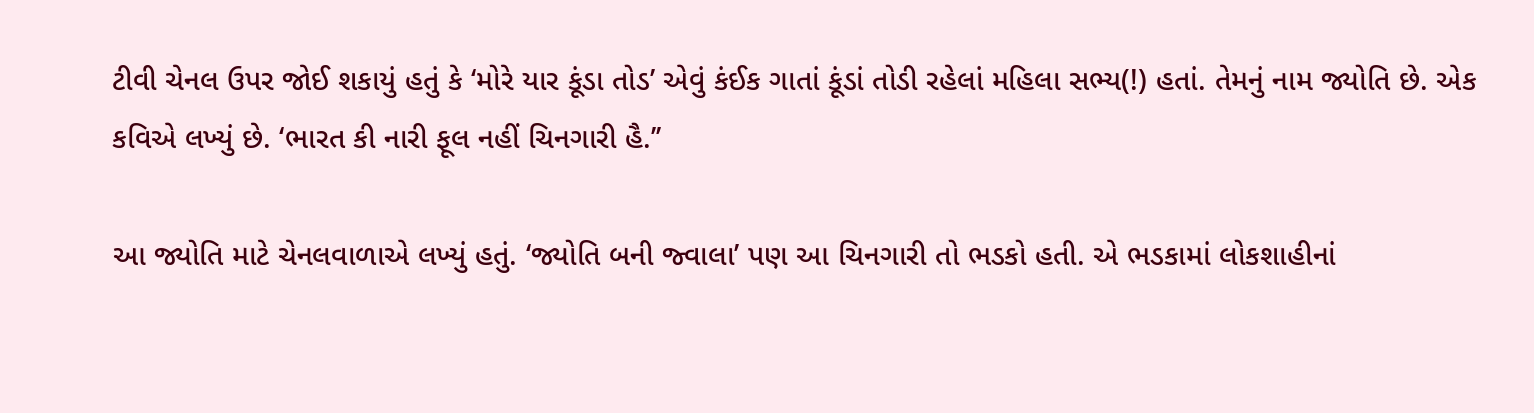ટીવી ચેનલ ઉપર જોઈ શકાયું હતું કે ‘મોરે યાર કૂંડા તોડ’ એવું કંઈક ગાતાં કૂંડાં તોડી રહેલાં મહિલા સભ્ય(!) હતાં. તેમનું નામ જ્યોતિ છે. એક કવિએ લખ્યું છે. ‘ભારત કી નારી ફૂલ નહીં ચિનગારી હૈ.’’

આ જ્યોતિ માટે ચેનલવાળાએ લખ્યું હતું. ‘જ્યોતિ બની જ્વાલા’ પણ આ ચિનગારી તો ભડકો હતી. એ ભડકામાં લોકશાહીનાં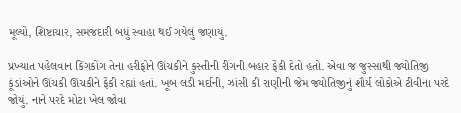મૂલ્યો, શિષ્ટાચાર, સમજદારી બધું સ્વાહા થઈ ગયેલું જણાયું.

પ્રખ્યાત પહેલવાન કિંગકોંગ તેના હરીફોને ઊંચકીને કુસ્તીની રીંગની બહાર ફેંકી દેતો હતો. એવા જ જુસ્સાથી જ્યોતિજી કૂંડાંઓને ઊંચકી ઊંચકીને ફેંકી રહ્યાં હતાં. ખૂબ લડી મર્દાની, ઝાંસી કી રાણીની જેમ જ્યોતિજીનું શૌર્ય લોકોએ ટીવીના પરદે જોયું. નાને પરદે મોટા ખેલ જોવા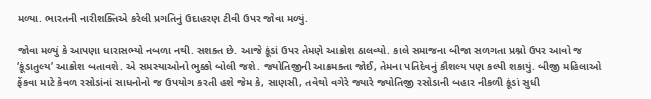મળ્યા. ભારતની નારીશક્તિએ કરેલી પ્રગતિનું ઉદાહરણ ટીવી ઉપર જોવા મળ્યું.

જોવા મળ્યું કે આપણા ધારાસભ્યો નબળા નથી. સશક્ત છે. આજે કૂંડાં ઉપર તેમણે આક્રોશ ઠાલવ્યો. કાલે સમાજના બીજા સળગતા પ્રશ્નો ઉપર આવો જ ‘કૂંડાતુલ્ય’ આક્રોશ બતાવશે. એ સમસ્યાઓનો ભુક્કો બોલી જશે. જ્યોતિજીની આક્રમક્તા જોઈ, તેમના પતિદેવનું કૌશલ્ય પણ કલ્પી શકાયું. બીજી મહિલાઓ ફેંકવા માટે કેવળ રસોડાંનાં સાધનોનો જ ઉપયોગ કરતી હશે જેમ કે, સાણસી, તવેથો વગેરે જ્યારે જ્યોતિજી રસોડાની બહાર નીકળી કૂંડાં સુધી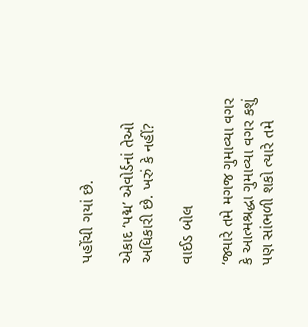પહોંચી ગયાં છે.

એકાદ ‘પદ્મ’ એવોર્ડનાં તેઓ અધિકારી છે. ખરું કે નહીં?

વાઈડ બોલ

‘જ્યારે તમે મગજ ગુમાવ્યા વગર કે આત્મશ્રદ્ધા ગુમાવ્યા વગર કશું પણ સાંભળી શકો ત્યારે તમે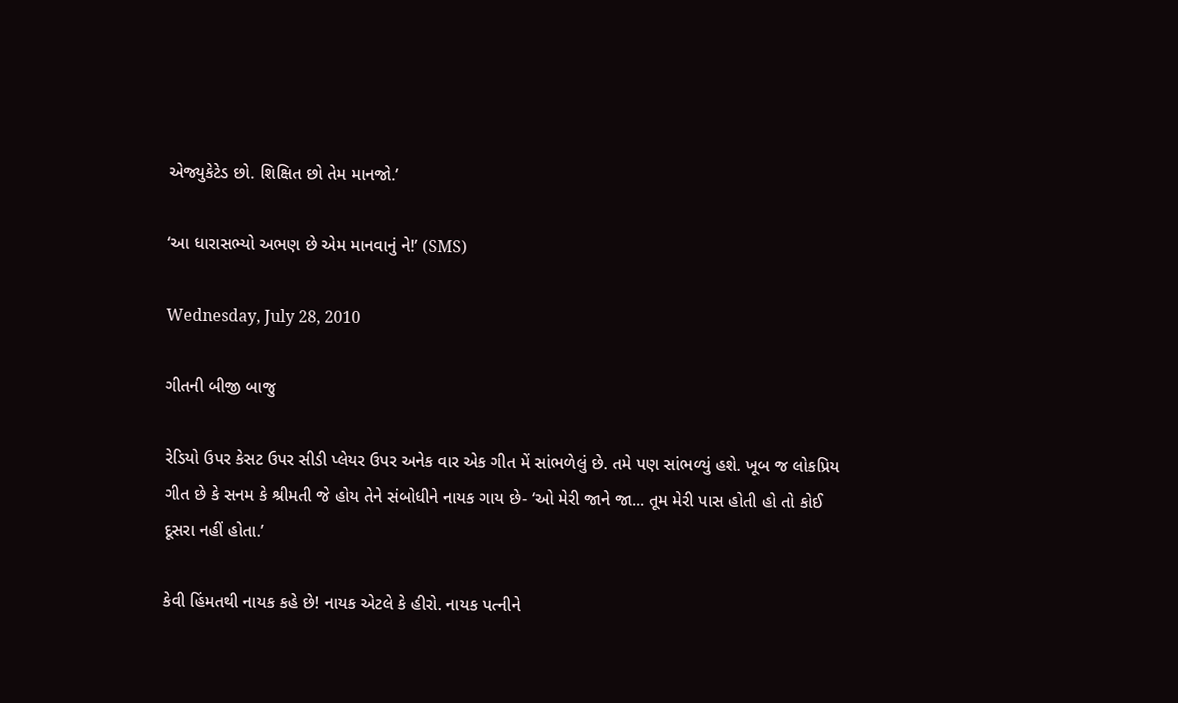એજ્યુકેટેડ છો. શિક્ષિત છો તેમ માનજો.’

‘આ ધારાસભ્યો અભણ છે એમ માનવાનું ને!’ (SMS)

Wednesday, July 28, 2010

ગીતની બીજી બાજુ

રેડિયો ઉપર કેસટ ઉપર સીડી પ્લેયર ઉપર અનેક વાર એક ગીત મેં સાંભળેલું છે. તમે પણ સાંભળ્યું હશે. ખૂબ જ લોકપ્રિય ગીત છે કે સનમ કે શ્રીમતી જે હોય તેને સંબોધીને નાયક ગાય છે- ‘ઓ મેરી જાને જા... તૂમ મેરી પાસ હોતી હો તો કોઈ દૂસરા નહીં હોતા.’

કેવી હિંમતથી નાયક કહે છે! નાયક એટલે કે હીરો. નાયક પત્નીને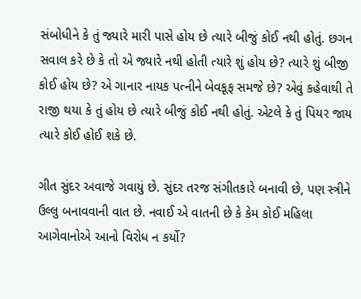સંબોધીને કે તું જ્યારે મારી પાસે હોય છે ત્યારે બીજું કોઈ નથી હોતું. છગન સવાલ કરે છે કે તો એ જ્યારે નથી હોતી ત્યારે શું હોય છે? ત્યારે શું બીજી કોઈ હોય છે? એ ગાનાર નાયક પત્નીને બેવકૂફ સમજે છે? એવું કહેવાથી તે રાજી થયા કે તું હોય છે ત્યારે બીજું કોઈ નથી હોતું. એટલે કે તું પિયર જાય ત્યારે કોઈ હોઈ શકે છે.

ગીત સુંદર અવાજે ગવાયું છે. સુંદર તરજ સંગીતકારે બનાવી છે, પણ સ્ત્રીને ઉલ્લુ બનાવવાની વાત છે. નવાઈ એ વાતની છે કે કેમ કોઈ મહિલા આગેવાનોએ આનો વિરોધ ન કર્યો?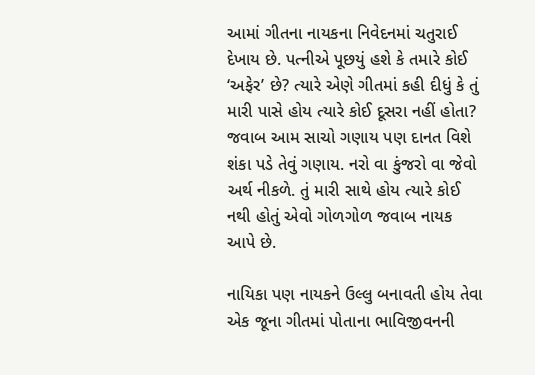આમાં ગીતના નાયકના નિવેદનમાં ચતુરાઈ દેખાય છે. પત્નીએ પૂછયું હશે કે તમારે કોઈ ‘અફેર’ છે? ત્યારે એણે ગીતમાં કહી દીધું કે તું મારી પાસે હોય ત્યારે કોઈ દૂસરા નહીં હોતા? જવાબ આમ સાચો ગણાય પણ દાનત વિશે શંકા પડે તેવું ગણાય. નરો વા કુંજરો વા જેવો અર્થ નીકળે. તું મારી સાથે હોય ત્યારે કોઈ નથી હોતું એવો ગોળગોળ જવાબ નાયક આપે છે.

નાયિકા પણ નાયકને ઉલ્લુ બનાવતી હોય તેવા એક જૂના ગીતમાં પોતાના ભાવિજીવનની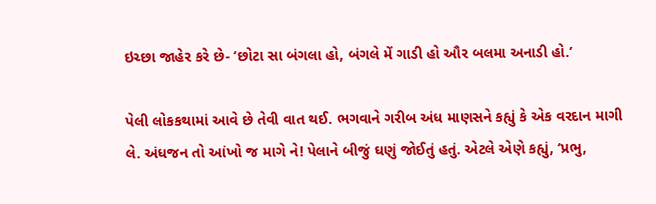ઇચ્છા જાહેર કરે છે- ‘છોટા સા બંગલા હો, બંગલે મેં ગાડી હો ઔર બલમા અનાડી હો.’

પેલી લોકકથામાં આવે છે તેવી વાત થઈ. ભગવાને ગરીબ અંધ માણસને કહ્યું કે એક વરદાન માગી લે. અંધજન તો આંખો જ માગે ને! પેલાને બીજું ઘણું જોઈતું હતું. એટલે એણે કહ્યું, ‘પ્રભુ,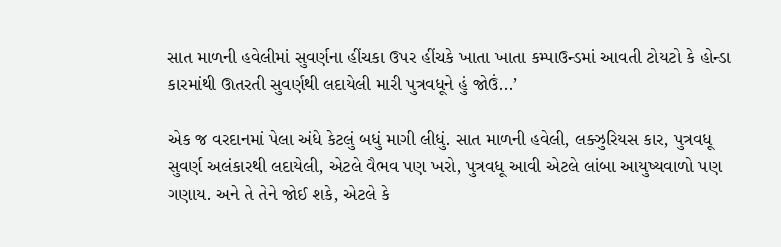સાત માળની હવેલીમાં સુવર્ણના હીંચકા ઉપર હીંચકે ખાતા ખાતા કમ્પાઉન્ડમાં આવતી ટોયટો કે હોન્ડા કારમાંથી ઊતરતી સુવર્ણથી લદાયેલી મારી પુત્રવધૂને હું જોઉં...’

એક જ વરદાનમાં પેલા અંધે કેટલું બધું માગી લીધું. સાત માળની હવેલી, લક્ઝુરિયસ કાર, પુત્રવધૂ સુવર્ણ અલંકારથી લદાયેલી, એટલે વૈભવ પણ ખરો, પુત્રવધૂ આવી એટલે લાંબા આયુષ્યવાળો પણ ગણાય. અને તે તેને જોઈ શકે, એટલે કે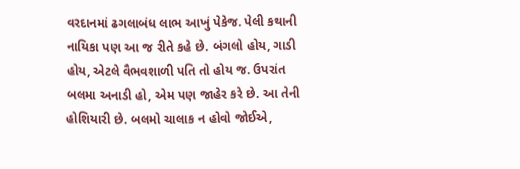વરદાનમાં ઢગલાબંધ લાભ આખું પેકેજ. પેલી કથાની નાયિકા પણ આ જ રીતે કહે છે. બંગલો હોય, ગાડી હોય, એટલે વૈભવશાળી પતિ તો હોય જ. ઉપરાંત બલમા અનાડી હો, એમ પણ જાહેર કરે છે. આ તેની હોશિયારી છે. બલમો ચાલાક ન હોવો જોઈએ,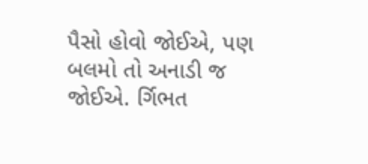પૈસો હોવો જોઈએ, પણ બલમો તો અનાડી જ જોઈએ. ર્ગિભત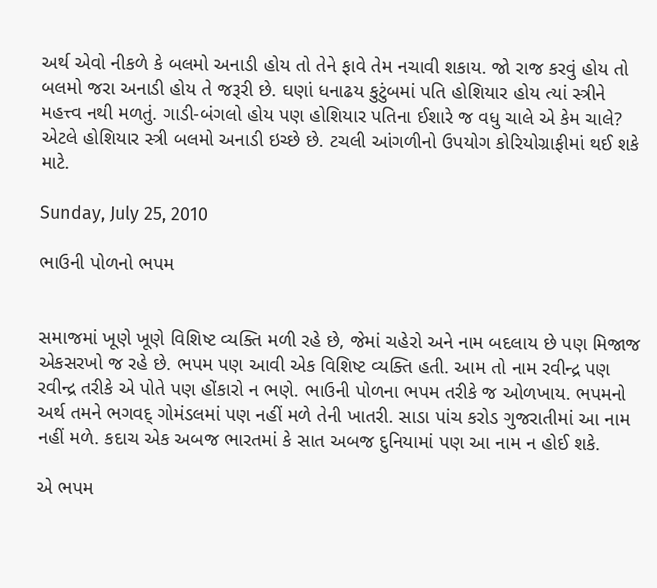અર્થ એવો નીકળે કે બલમો અનાડી હોય તો તેને ફાવે તેમ નચાવી શકાય. જો રાજ કરવું હોય તો બલમો જરા અનાડી હોય તે જરૂરી છે. ઘણાં ધનાઢય કુટુંબમાં પતિ હોશિયાર હોય ત્યાં સ્ત્રીને મહત્ત્વ નથી મળતું. ગાડી-બંગલો હોય પણ હોશિયાર પતિના ઈશારે જ વધુ ચાલે એ કેમ ચાલે? એટલે હોશિયાર સ્ત્રી બલમો અનાડી ઇચ્છે છે. ટચલી આંગળીનો ઉપયોગ કોરિયોગ્રાફીમાં થઈ શકે માટે.

Sunday, July 25, 2010

ભાઉની પોળનો ભપમ


સમાજમાં ખૂણે ખૂણે વિશિષ્ટ વ્યક્તિ મળી રહે છે, જેમાં ચહેરો અને નામ બદલાય છે પણ મિજાજ એકસરખો જ રહે છે. ભપમ પણ આવી એક વિશિષ્ટ વ્યક્તિ હતી. આમ તો નામ રવીન્દ્ર પણ રવીન્દ્ર તરીકે એ પોતે પણ હોંકારો ન ભણે. ભાઉની પોળના ભપમ તરીકે જ ઓળખાય. ભપમનો અર્થ તમને ભગવદ્ ગોમંડલમાં પણ નહીં મળે તેની ખાતરી. સાડા પાંચ કરોડ ગુજરાતીમાં આ નામ નહીં મળે. કદાચ એક અબજ ભારતમાં કે સાત અબજ દુનિયામાં પણ આ નામ ન હોઈ શકે.

એ ભપમ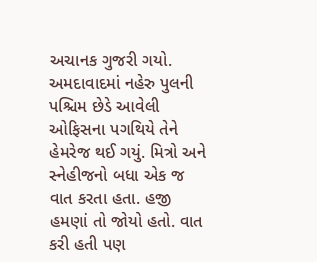અચાનક ગુજરી ગયો. અમદાવાદમાં નહેરુ પુલની પશ્ચિમ છેડે આવેલી ઓફિસના પગથિયે તેને હેમરેજ થઈ ગયું. મિત્રો અને સ્નેહીજનો બધા એક જ વાત કરતા હતા. હજી હમણાં તો જોયો હતો. વાત કરી હતી પણ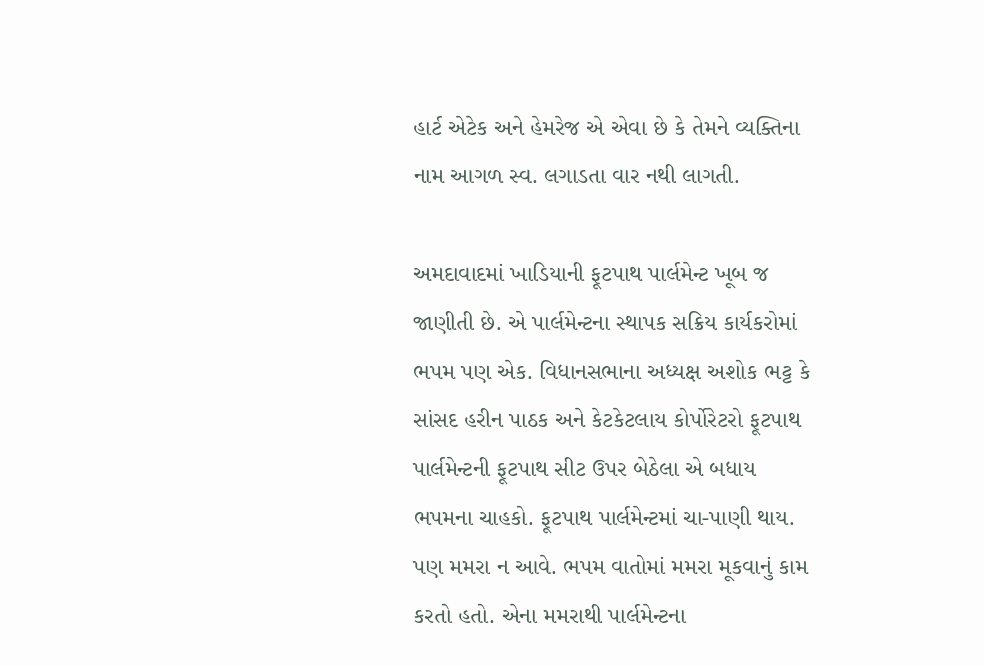હાર્ટ એટેક અને હેમરેજ એ એવા છે કે તેમને વ્યક્તિના નામ આગળ સ્વ. લગાડતા વાર નથી લાગતી.

અમદાવાદમાં ખાડિયાની ફૂટપાથ પાર્લમેન્ટ ખૂબ જ જાણીતી છે. એ પાર્લમેન્ટના સ્થાપક સક્રિય કાર્યકરોમાં ભપમ પણ એક. વિધાનસભાના અધ્યક્ષ અશોક ભટ્ટ કે સાંસદ હરીન પાઠક અને કેટકેટલાય કોર્પોરેટરો ફૂટપાથ પાર્લમેન્ટની ફૂટપાથ સીટ ઉપર બેઠેલા એ બધાય ભપમના ચાહકો. ફૂટપાથ પાર્લમેન્ટમાં ચા-પાણી થાય. પણ મમરા ન આવે. ભપમ વાતોમાં મમરા મૂકવાનું કામ કરતો હતો. એના મમરાથી પાર્લમેન્ટના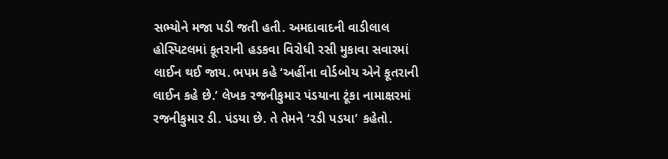સભ્યોને મજા પડી જતી હતી. અમદાવાદની વાડીલાલ હોસ્પિટલમાં કૂતરાની હડકવા વિરોધી રસી મુકાવા સવારમાં લાઈન થઈ જાય. ભપમ કહે ‘અહીંના વોર્ડબોય એને કૂતરાની લાઈન કહે છે.’ લેખક રજનીકુમાર પંડયાના ટૂંકા નામાક્ષરમાં રજનીકુમાર ડી. પંડયા છે. તે તેમને ‘રડી પડયા’ કહેતો.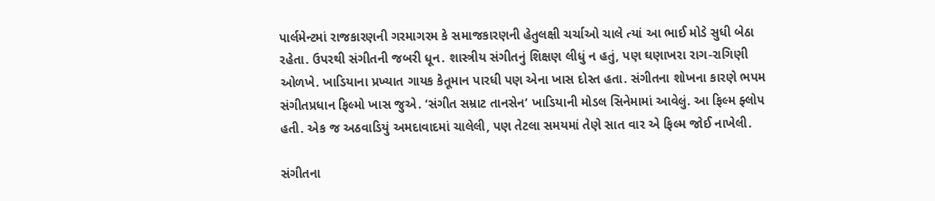પાર્લમેન્ટમાં રાજકારણની ગરમાગરમ કે સમાજકારણની હેતુલક્ષી ચર્ચાઓ ચાલે ત્યાં આ ભાઈ મોડે સુધી બેઠા રહેતા. ઉપરથી સંગીતની જબરી ધૂન. શાસ્ત્રીય સંગીતનું શિક્ષણ લીધું ન હતું, પણ ઘણાખરા રાગ-રાગિણી ઓળખે. ખાડિયાના પ્રખ્યાત ગાયક કેતૂમાન પારધી પણ એના ખાસ દોસ્ત હતા. સંગીતના શોખના કારણે ભપમ સંગીતપ્રધાન ફિલ્મો ખાસ જુએ. ‘સંગીત સમ્રાટ તાનસેન’ ખાડિયાની મોડલ સિનેમામાં આવેલું. આ ફિલ્મ ફ્લોપ હતી. એક જ અઠવાડિયું અમદાવાદમાં ચાલેલી, પણ તેટલા સમયમાં તેણે સાત વાર એ ફિલ્મ જોઈ નાખેલી.

સંગીતના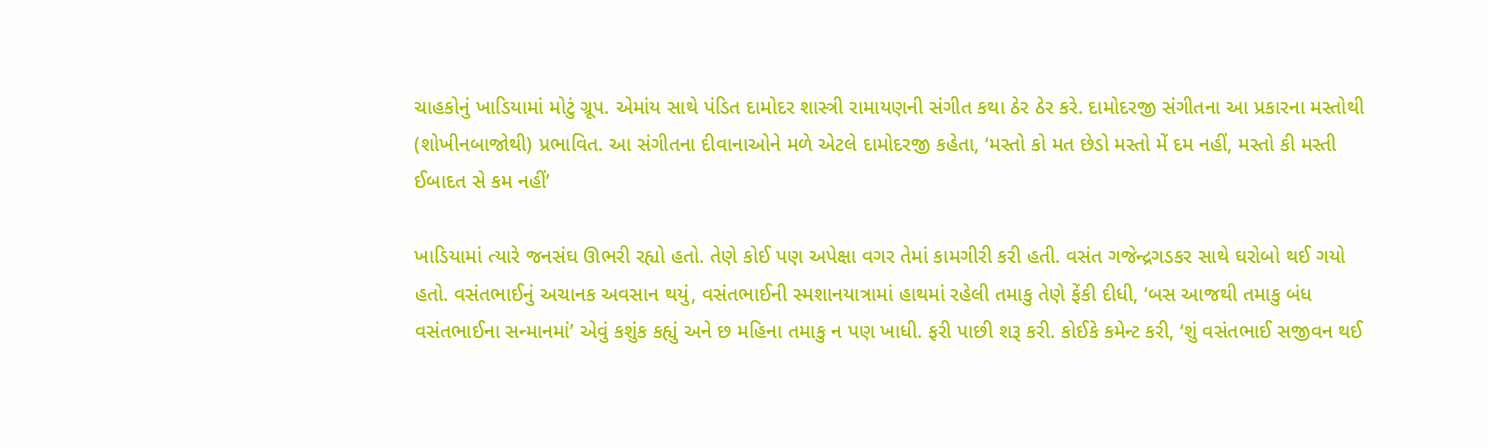ચાહકોનું ખાડિયામાં મોટું ગ્રૂપ. એમાંય સાથે પંડિત દામોદર શાસ્ત્રી રામાયણની સંગીત કથા ઠેર ઠેર કરે. દામોદરજી સંગીતના આ પ્રકારના મસ્તોથી (શોખીનબાજોથી) પ્રભાવિત. આ સંગીતના દીવાનાઓને મળે એટલે દામોદરજી કહેતા, ‘મસ્તો કો મત છેડો મસ્તો મેં દમ નહીં, મસ્તો કી મસ્તી ઈબાદત સે કમ નહીં’

ખાડિયામાં ત્યારે જનસંઘ ઊભરી રહ્યો હતો. તેણે કોઈ પણ અપેક્ષા વગર તેમાં કામગીરી કરી હતી. વસંત ગજેન્દ્રગડકર સાથે ઘરોબો થઈ ગયો હતો. વસંતભાઈનું અચાનક અવસાન થયું, વસંતભાઈની સ્મશાનયાત્રામાં હાથમાં રહેલી તમાકુ તેણે ફેંકી દીધી, ‘બસ આજથી તમાકુ બંધ વસંતભાઈના સન્માનમાં’ એવું કશુંક કહ્યું અને છ મહિના તમાકુ ન પણ ખાધી. ફરી પાછી શરૂ કરી. કોઈકે કમેન્ટ કરી, ‘શું વસંતભાઈ સજીવન થઈ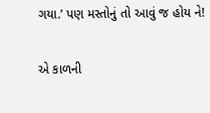ગયા.’ પણ મસ્તોનું તો આવું જ હોય ને!

એ કાળની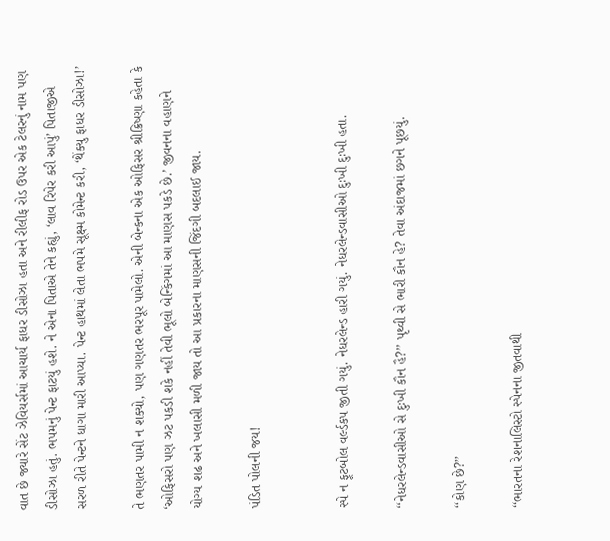વાત છે જ્યારે સેંટ ઝેવિયર્સમાં આચાર્ય ફાધર ડીસોઝા હતા અને રીલીફ રોડ ઉપર એક ટેલરનું નામ પણ ડીસોઝા હતું. ભપમનું પેન્ટ ફાટયું હશે. ને એના પિતાએ તેને કહ્યું, ‘લાવ રિપેર કરી આપું’ પિતાજીએ સરળ રીતે પેન્ટને ધાગા મારી આપ્યા. પેન્ટ હાથમાં લેતા ભપમે સૂક્ષ્મ કોમેન્ટ કરી, ‘થેંક્યુ ફાધર ડીસોઝા!’

તે ભણતર પામી ન શક્યો, પણ ગણતર ભરપૂર પામેલો. એની બેન્કના એક ઓફિસર શ્રીક્રિષ્ણા કહેતા કે ‘ઓફિસરો પણ ઝટ પકડી શકે નહીં તેવી ભૂલો બેન્કિંગમાં આ માણસ પકડે છે.’ જીવનના વહાણને યોગ્ય શઢ અને ખલાસી મળી જાય તો આ પ્રકારના માણસની જિંદગી બદલાઈ જાય.

પંડિત પોલની જય!


સ્પે ન ફૂટબોલ વર્લ્ડકપ જીતી ગયું. નેધરલેન્ડ હારી ગયું. નેધરલેન્ડવાસીઓ દુઃખી દુઃખી હતા.

‘‘નેધરલેન્ડવાસીઓ સે દુઃખી કૌન હૈ?’’ પૃથ્વી સે ભારી કૌન હે? તેવા અંદાજમાં છગને પૂછયું.

‘‘કોણ છે?’’

‘‘ભારતના રેશનાલિસ્ટો સ્પેનના જીતવાથી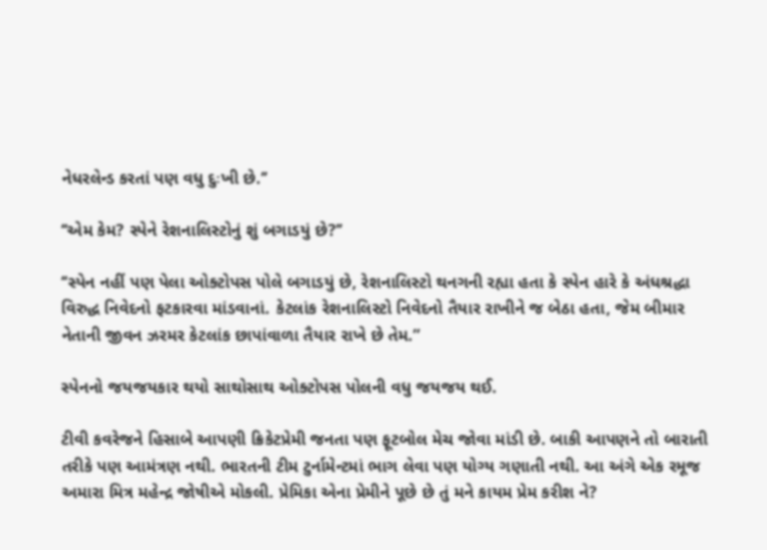નેધરલેન્ડ કરતાં પણ વધુ દુઃખી છે.’’

‘‘એમ કેમ? સ્પેને રેશનાલિસ્ટોનું શું બગાડયું છે?’’

‘‘સ્પેન નહીં પણ પેલા ઓક્ટોપસ પોલે બગાડયું છે, રેશનાલિસ્ટો થનગની રહ્યા હતા કે સ્પેન હારે કે અંધશ્રદ્ધા વિરુદ્ધ નિવેદનો ફટકારવા માંડવાનાં. કેટલાંક રેશનાલિસ્ટો નિવેદનો તૈયાર રાખીને જ બેઠા હતા, જેમ બીમાર નેતાની જીવન ઝરમર કેટલાંક છાપાંવાળા તૈયાર રાખે છે તેમ.”

સ્પેનનો જયજયકાર થયો સાથોસાથ ઓક્ટોપસ પોલની વધુ જયજય થઈ.

ટીવી કવરેજને હિસાબે આપણી ક્રિકેટપ્રેમી જનતા પણ ફૂટબોલ મેચ જોવા માંડી છે. બાકી આપણને તો બારાતી તરીકે પણ આમંત્રણ નથી. ભારતની ટીમ ટુર્નામેન્ટમાં ભાગ લેવા પણ યોગ્ય ગણાતી નથી. આ અંગે એક રમૂજ અમારા મિત્ર મહેન્દ્ર જોષીએ મોકલી. પ્રેમિકા એના પ્રેમીને પૂછે છે તું મને કાયમ પ્રેમ કરીશ ને?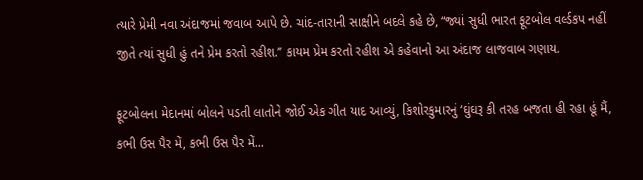ત્યારે પ્રેમી નવા અંદાજમાં જવાબ આપે છે. ચાંદ-તારાની સાક્ષીને બદલે કહે છે, “જ્યાં સુધી ભારત ફૂટબોલ વર્લ્ડકપ નહીં જીતે ત્યાં સુધી હું તને પ્રેમ કરતો રહીશ.’’ કાયમ પ્રેમ કરતો રહીશ એ કહેવાનો આ અંદાજ લાજવાબ ગણાય.

ફૂટબોલના મેદાનમાં બોલને પડતી લાતોને જોઈ એક ગીત યાદ આવ્યું, કિશોરકુમારનું ‘ઘુંઘરૂ કી તરહ બજતા હી રહા હૂં મૈં, કભી ઉસ પૈર મેં, કભી ઉસ પૈર મેં...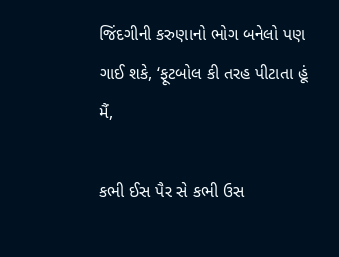જિંદગીની કરુણાનો ભોગ બનેલો પણ ગાઈ શકે, ‘ફૂટબોલ કી તરહ પીટાતા હૂં મૈં,

કભી ઈસ પૈર સે કભી ઉસ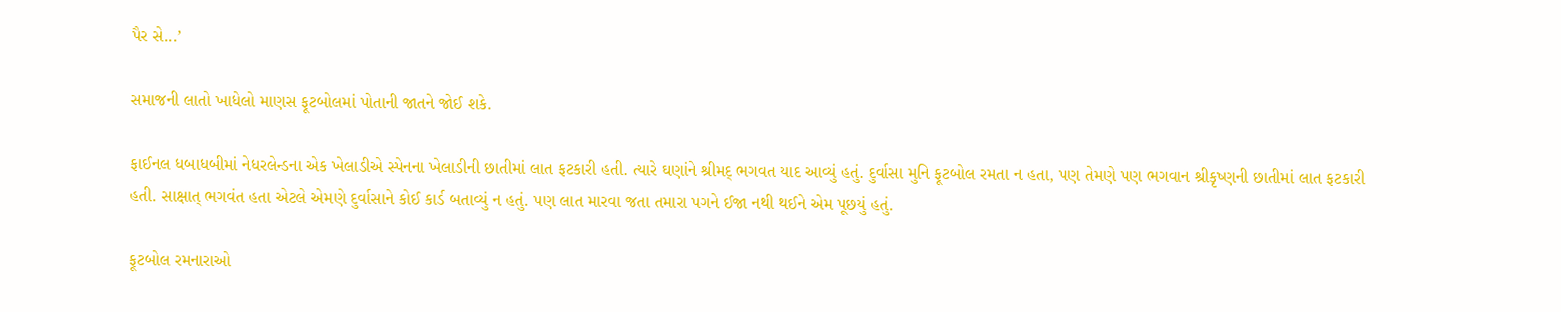પૈર સે...’

સમાજની લાતો ખાધેલો માણસ ફૂટબોલમાં પોતાની જાતને જોઈ શકે.

ફાઈનલ ધબાધબીમાં નેધરલેન્ડના એક ખેલાડીએ સ્પેનના ખેલાડીની છાતીમાં લાત ફટકારી હતી. ત્યારે ઘણાંને શ્રીમદ્ ભગવત યાદ આવ્યું હતું. દુર્વાસા મુનિ ફૂટબોલ રમતા ન હતા, પણ તેમણે પણ ભગવાન શ્રીકૃષ્ણની છાતીમાં લાત ફટકારી હતી. સાક્ષાત્ ભગવંત હતા એટલે એમણે દુર્વાસાને કોઈ કાર્ડ બતાવ્યું ન હતું. પણ લાત મારવા જતા તમારા પગને ઈજા નથી થઈને એમ પૂછયું હતું.

ફૂટબોલ રમનારાઓ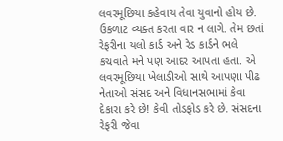લવરમૂછિયા કહેવાય તેવા યુવાનો હોય છે. ઉકળાટ વ્યક્ત કરતા વાર ન લાગે. તેમ છતાં રેફરીના યલો કાર્ડ અને રેડ કાર્ડને ભલે કચવાતે મને પણ આદર આપતા હતા. એ લવરમૂછિયા ખેલાડીઓ સાથે આપણા પીઢ નેતાઓ સંસદ અને વિધાનસભામાં કેવા દેકારા કરે છે! કેવી તોડફોડ કરે છે. સંસદના રેફરી જેવા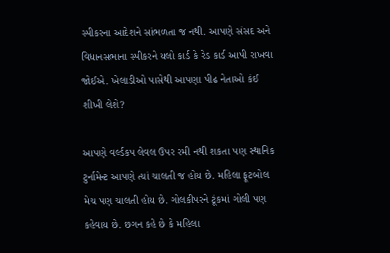સ્પીકરના આદેશને સાંભળતા જ નથી. આપણે સંસદ અને વિધાનસભાના સ્પીકરને યલો કાર્ડ કે રેડ કાર્ડ આપી રાખવા જોઈએ. ખેલાડીઓ પાસેથી આપણા પીઢ નેતાઓ કંઈ શીખી લેશે?

આપણે વર્લ્ડકપ લેવલ ઉપર રમી નથી શકતા પણ સ્થાનિક ટુર્નામેન્ટ આપણે ત્યાં ચાલતી જ હોય છે. મહિલા ફૂટબોલ મેચ પણ ચાલતી હોય છે. ગોલકીપરને ટૂંકમાં ગોલી પણ કહેવાય છે. છગન કહે છે કે મહિલા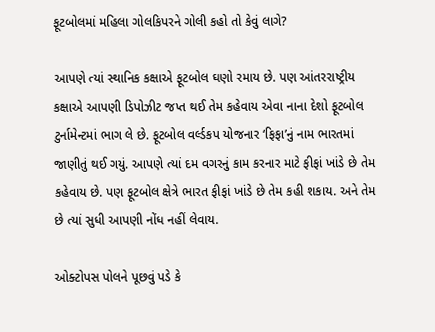ફૂટબોલમાં મહિલા ગોલકિપરને ગોલી કહો તો કેવું લાગે?

આપણે ત્યાં સ્થાનિક કક્ષાએ ફૂટબોલ ઘણો રમાય છે. પણ આંતરરાષ્ટ્રીય કક્ષાએ આપણી ડિપોઝીટ જપ્ત થઈ તેમ કહેવાય એવા નાના દેશો ફૂટબોલ ટુર્નામેન્ટમાં ભાગ લે છે. ફૂટબોલ વર્લ્ડકપ યોજનાર ‘ફિફા’નું નામ ભારતમાં જાણીતું થઈ ગયું. આપણે ત્યાં દમ વગરનું કામ કરનાર માટે ફીફાં ખાંડે છે તેમ કહેવાય છે. પણ ફૂટબોલ ક્ષેત્રે ભારત ફીફાં ખાંડે છે તેમ કહી શકાય. અને તેમ છે ત્યાં સુધી આપણી નોંધ નહીં લેવાય.

ઓક્ટોપસ પોલને પૂછવું પડે કે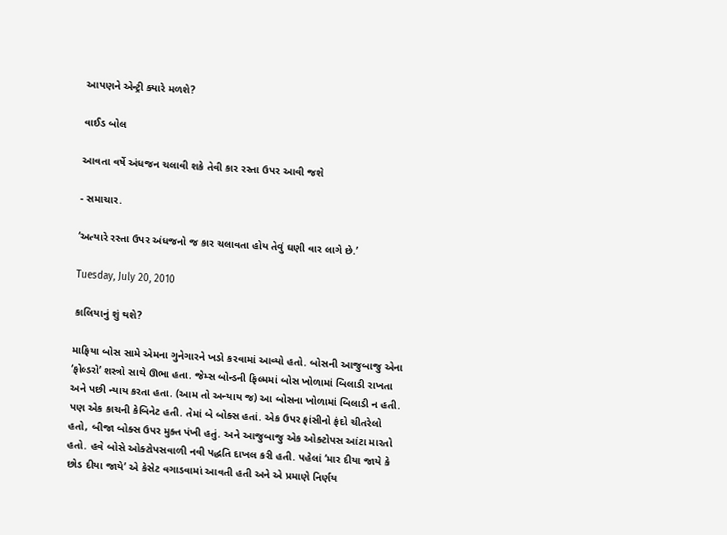આપણને એન્ટ્રી ક્યારે મળશે?

વાઈડ બોલ

આવતા વર્ષે અંધજન ચલાવી શકે તેવી કાર રસ્તા ઉપર આવી જશે

- સમાચાર.

‘અત્યારે રસ્તા ઉપર અંધજનો જ કાર ચલાવતા હોય તેવું ઘણી વાર લાગે છે.’

Tuesday, July 20, 2010

કાલિયાનું શું થશે?

માફિયા બોસ સામે એમના ગુનેગારને ખડો કરવામાં આવ્યો હતો. બોસની આજુબાજુ એના ‘ફોલ્ડરો’ શસ્ત્રો સાથે ઊભા હતા. જેમ્સ બોન્ડની ફિલ્મમાં બોસ ખોળામાં બિલાડી રાખતા અને પછી ન્યાય કરતા હતા. (આમ તો અન્યાય જ) આ બોસના ખોળામાં બિલાડી ન હતી. પણ એક કાચની કેબિનેટ હતી. તેમાં બે બોક્સ હતાં. એક ઉપર ફાંસીનો ફંદો ચીતરેલો હતો, બીજા બોક્સ ઉપર મુક્ત પંખી હતું. અને આજુબાજુ એક ઓક્ટોપસ આંટા મારતો હતો. હવે બોસે ઓક્ટોપસવાળી નવી પદ્ધતિ દાખલ કરી હતી. પહેલાં ‘માર દીયા જાયે કે છોડ દીયા જાયે’ એ કેસેટ વગાડવામાં આવતી હતી અને એ પ્રમાણે નિર્ણય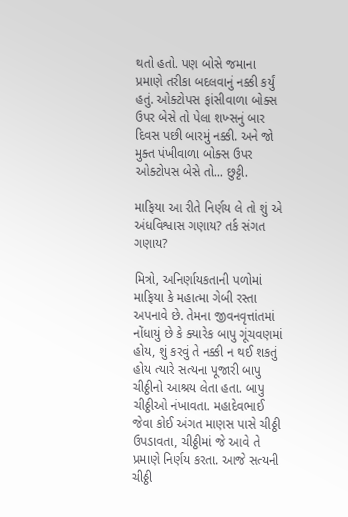થતો હતો. પણ બોસે જમાના પ્રમાણે તરીકા બદલવાનું નક્કી કર્યું હતું. ઓક્ટોપસ ફાંસીવાળા બોક્સ ઉપર બેસે તો પેલા શખ્સનું બાર દિવસ પછી બારમું નક્કી. અને જો મુક્ત પંખીવાળા બોક્સ ઉપર ઓક્ટોપસ બેસે તો... છુટ્ટી.

માફિયા આ રીતે નિર્ણય લે તો શું એ અંધવિશ્વાસ ગણાય? તર્ક સંગત ગણાય?

મિત્રો, અનિર્ણાયકતાની પળોમાં માફિયા કે મહાત્મા ગેબી રસ્તા અપનાવે છે. તેમના જીવનવૃત્તાંતમાં નોંધાયું છે કે ક્યારેક બાપુ ગૂંચવણમાં હોય, શું કરવું તે નક્કી ન થઈ શકતું હોય ત્યારે સત્યના પૂજારી બાપુ ચીઠ્ઠીનો આશ્રય લેતા હતા. બાપુ ચીઠ્ઠીઓ નંખાવતા. મહાદેવભાઈ જેવા કોઈ અંગત માણસ પાસે ચીઠ્ઠી ઉપડાવતા, ચીઠ્ઠીમાં જે આવે તે પ્રમાણે નિર્ણય કરતા. આજે સત્યની ચીઠ્ઠી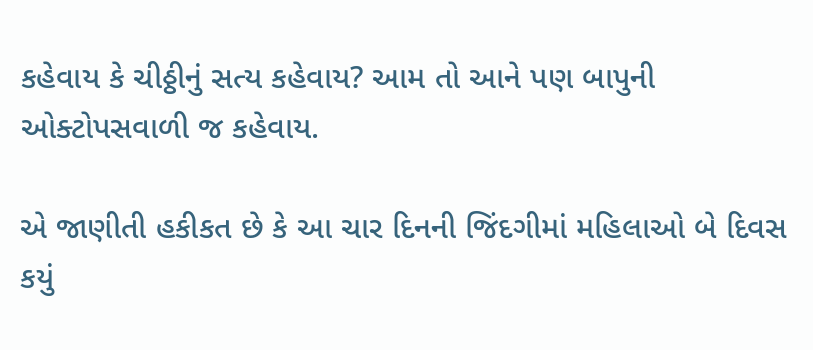કહેવાય કે ચીઠ્ઠીનું સત્ય કહેવાય? આમ તો આને પણ બાપુની ઓક્ટોપસવાળી જ કહેવાય.

એ જાણીતી હકીકત છે કે આ ચાર દિનની જિંદગીમાં મહિલાઓ બે દિવસ કયું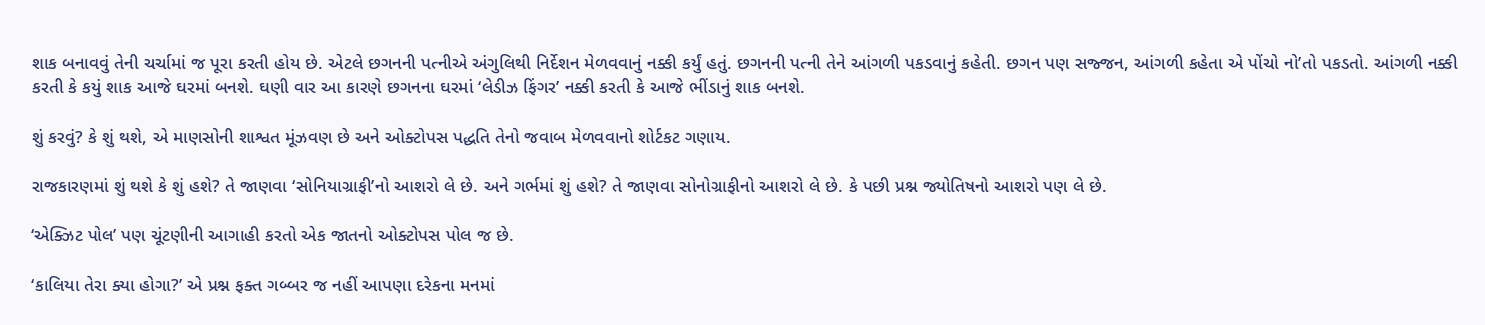શાક બનાવવું તેની ચર્ચામાં જ પૂરા કરતી હોય છે. એટલે છગનની પત્નીએ અંગુલિથી નિર્દેશન મેળવવાનું નક્કી કર્યું હતું. છગનની પત્ની તેને આંગળી પકડવાનું કહેતી. છગન પણ સજ્જન, આંગળી કહેતા એ પોંચો નો’તો પકડતો. આંગળી નક્કી કરતી કે કયું શાક આજે ઘરમાં બનશે. ઘણી વાર આ કારણે છગનના ઘરમાં ‘લેડીઝ ફિંગર’ નક્કી કરતી કે આજે ભીંડાનું શાક બનશે.

શું કરવું? કે શું થશે, એ માણસોની શાશ્વત મૂંઝવણ છે અને ઓક્ટોપસ પદ્ધતિ તેનો જવાબ મેળવવાનો શોર્ટકટ ગણાય.

રાજકારણમાં શું થશે કે શું હશે? તે જાણવા ‘સોનિયાગ્રાફી’નો આશરો લે છે. અને ગર્ભમાં શું હશે? તે જાણવા સોનોગ્રાફીનો આશરો લે છે. કે પછી પ્રશ્ન જ્યોતિષનો આશરો પણ લે છે.

‘એક્ઝિટ પોલ’ પણ ચૂંટણીની આગાહી કરતો એક જાતનો ઓક્ટોપસ પોલ જ છે.

‘કાલિયા તેરા ક્યા હોગા?’ એ પ્રશ્ન ફક્ત ગબ્બર જ નહીં આપણા દરેકના મનમાં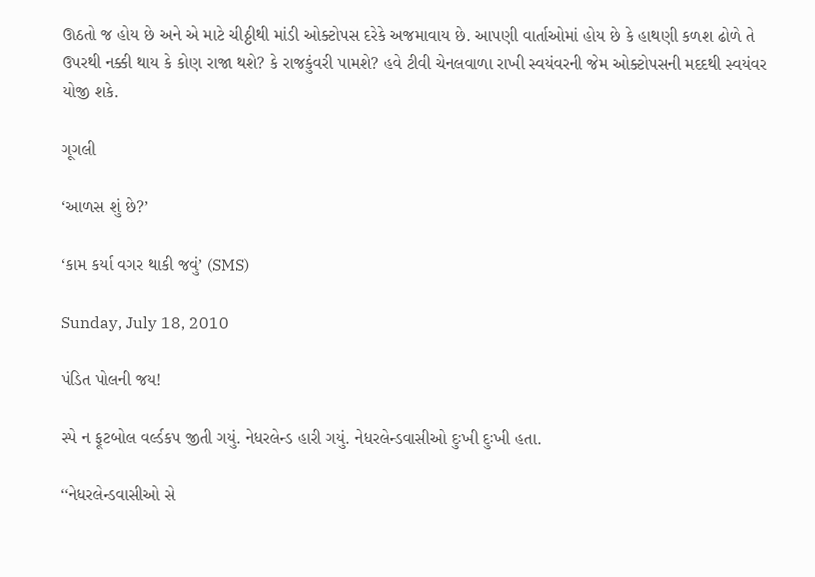ઊઠતો જ હોય છે અને એ માટે ચીઠ્ઠીથી માંડી ઓક્ટોપસ દરેકે અજમાવાય છે. આપણી વાર્તાઓમાં હોય છે કે હાથણી કળશ ઢોળે તે ઉપરથી નક્કી થાય કે કોણ રાજા થશે? કે રાજકુંવરી પામશે? હવે ટીવી ચેનલવાળા રાખી સ્વયંવરની જેમ ઓક્ટોપસની મદદથી સ્વયંવર યોજી શકે.

ગૂગલી

‘આળસ શું છે?’

‘કામ કર્યા વગર થાકી જવું’ (SMS)

Sunday, July 18, 2010

પંડિત પોલની જય!

સ્પે ન ફૂટબોલ વર્લ્ડકપ જીતી ગયું. નેધરલેન્ડ હારી ગયું. નેધરલેન્ડવાસીઓ દુઃખી દુઃખી હતા.

‘‘નેધરલેન્ડવાસીઓ સે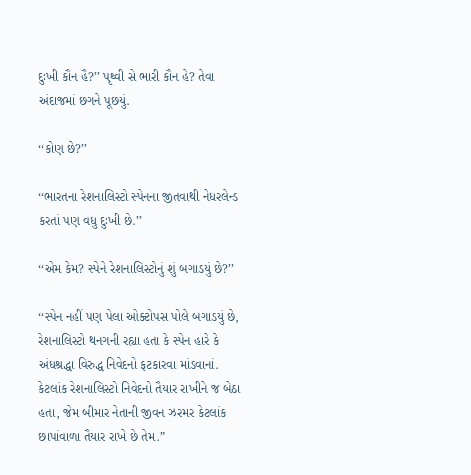દુઃખી કૌન હૈ?’’ પૃથ્વી સે ભારી કૌન હે? તેવા અંદાજમાં છગને પૂછયું.

‘‘કોણ છે?’’

‘‘ભારતના રેશનાલિસ્ટો સ્પેનના જીતવાથી નેધરલેન્ડ કરતાં પણ વધુ દુઃખી છે.’’

‘‘એમ કેમ? સ્પેને રેશનાલિસ્ટોનું શું બગાડયું છે?’’

‘‘સ્પેન નહીં પણ પેલા ઓક્ટોપસ પોલે બગાડયું છે, રેશનાલિસ્ટો થનગની રહ્યા હતા કે સ્પેન હારે કે અંધશ્રદ્ધા વિરુદ્ધ નિવેદનો ફટકારવા માંડવાનાં. કેટલાંક રેશનાલિસ્ટો નિવેદનો તૈયાર રાખીને જ બેઠા હતા, જેમ બીમાર નેતાની જીવન ઝરમર કેટલાંક છાપાંવાળા તૈયાર રાખે છે તેમ.”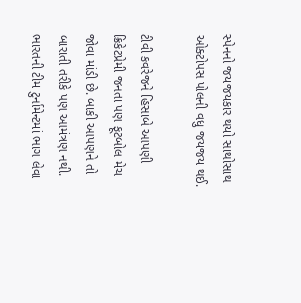સ્પેનનો જયજયકાર થયો સાથોસાથ ઓક્ટોપસ પોલની વધુ જયજય થઈ.

ટીવી કવરેજને હિસાબે આપણી ક્રિકેટપ્રેમી જનતા પણ ફૂટબોલ મેચ જોવા માંડી છે. બાકી આપણને તો બારાતી તરીકે પણ આમંત્રણ નથી. ભારતની ટીમ ટુર્નામેન્ટમાં ભાગ લેવા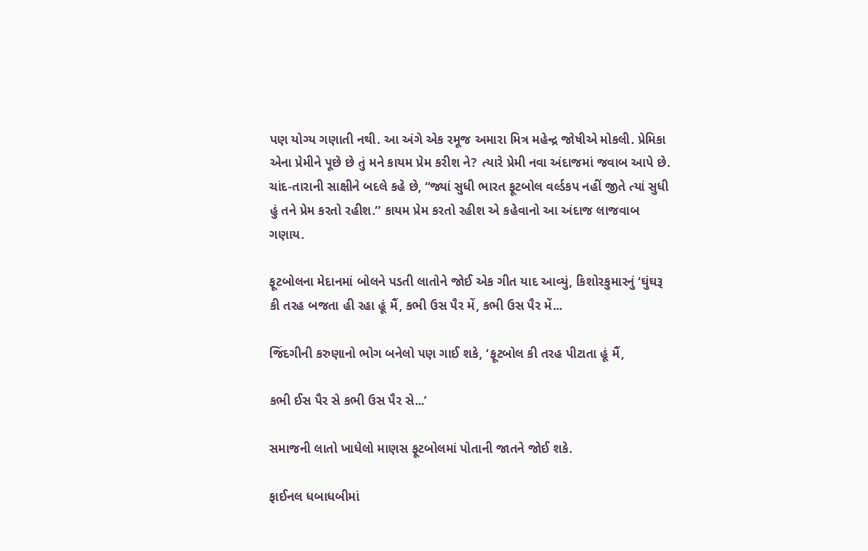પણ યોગ્ય ગણાતી નથી. આ અંગે એક રમૂજ અમારા મિત્ર મહેન્દ્ર જોષીએ મોકલી. પ્રેમિકા એના પ્રેમીને પૂછે છે તું મને કાયમ પ્રેમ કરીશ ને? ત્યારે પ્રેમી નવા અંદાજમાં જવાબ આપે છે. ચાંદ-તારાની સાક્ષીને બદલે કહે છે, “જ્યાં સુધી ભારત ફૂટબોલ વર્લ્ડકપ નહીં જીતે ત્યાં સુધી હું તને પ્રેમ કરતો રહીશ.’’ કાયમ પ્રેમ કરતો રહીશ એ કહેવાનો આ અંદાજ લાજવાબ ગણાય.

ફૂટબોલના મેદાનમાં બોલને પડતી લાતોને જોઈ એક ગીત યાદ આવ્યું, કિશોરકુમારનું ‘ઘુંઘરૂ કી તરહ બજતા હી રહા હૂં મૈં, કભી ઉસ પૈર મેં, કભી ઉસ પૈર મેં...

જિંદગીની કરુણાનો ભોગ બનેલો પણ ગાઈ શકે, ‘ફૂટબોલ કી તરહ પીટાતા હૂં મૈં,

કભી ઈસ પૈર સે કભી ઉસ પૈર સે...’

સમાજની લાતો ખાધેલો માણસ ફૂટબોલમાં પોતાની જાતને જોઈ શકે.

ફાઈનલ ધબાધબીમાં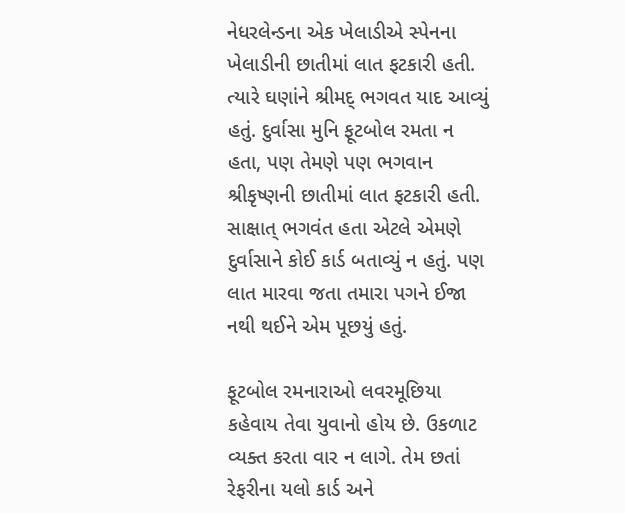નેધરલેન્ડના એક ખેલાડીએ સ્પેનના ખેલાડીની છાતીમાં લાત ફટકારી હતી. ત્યારે ઘણાંને શ્રીમદ્ ભગવત યાદ આવ્યું હતું. દુર્વાસા મુનિ ફૂટબોલ રમતા ન હતા, પણ તેમણે પણ ભગવાન શ્રીકૃષ્ણની છાતીમાં લાત ફટકારી હતી. સાક્ષાત્ ભગવંત હતા એટલે એમણે દુર્વાસાને કોઈ કાર્ડ બતાવ્યું ન હતું. પણ લાત મારવા જતા તમારા પગને ઈજા નથી થઈને એમ પૂછયું હતું.

ફૂટબોલ રમનારાઓ લવરમૂછિયા કહેવાય તેવા યુવાનો હોય છે. ઉકળાટ વ્યક્ત કરતા વાર ન લાગે. તેમ છતાં રેફરીના યલો કાર્ડ અને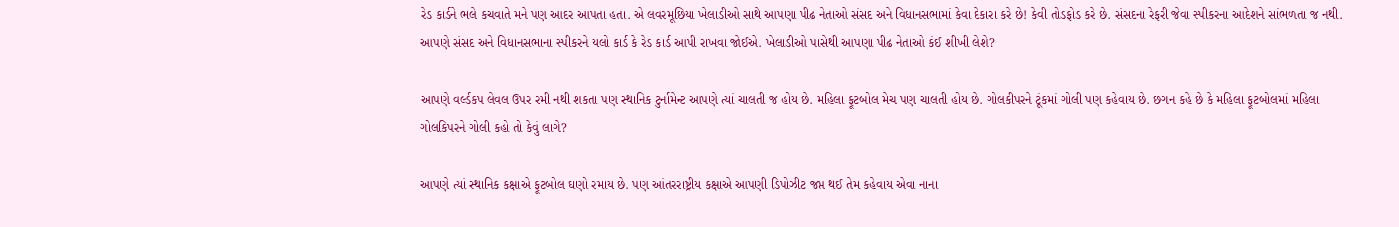રેડ કાર્ડને ભલે કચવાતે મને પણ આદર આપતા હતા. એ લવરમૂછિયા ખેલાડીઓ સાથે આપણા પીઢ નેતાઓ સંસદ અને વિધાનસભામાં કેવા દેકારા કરે છે! કેવી તોડફોડ કરે છે. સંસદના રેફરી જેવા સ્પીકરના આદેશને સાંભળતા જ નથી. આપણે સંસદ અને વિધાનસભાના સ્પીકરને યલો કાર્ડ કે રેડ કાર્ડ આપી રાખવા જોઈએ. ખેલાડીઓ પાસેથી આપણા પીઢ નેતાઓ કંઈ શીખી લેશે?

આપણે વર્લ્ડકપ લેવલ ઉપર રમી નથી શકતા પણ સ્થાનિક ટુર્નામેન્ટ આપણે ત્યાં ચાલતી જ હોય છે. મહિલા ફૂટબોલ મેચ પણ ચાલતી હોય છે. ગોલકીપરને ટૂંકમાં ગોલી પણ કહેવાય છે. છગન કહે છે કે મહિલા ફૂટબોલમાં મહિલા ગોલકિપરને ગોલી કહો તો કેવું લાગે?

આપણે ત્યાં સ્થાનિક કક્ષાએ ફૂટબોલ ઘણો રમાય છે. પણ આંતરરાષ્ટ્રીય કક્ષાએ આપણી ડિપોઝીટ જપ્ત થઈ તેમ કહેવાય એવા નાના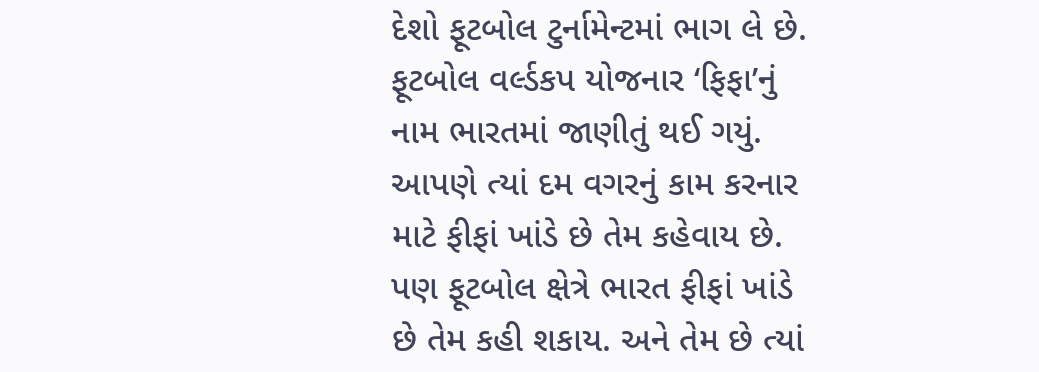દેશો ફૂટબોલ ટુર્નામેન્ટમાં ભાગ લે છે. ફૂટબોલ વર્લ્ડકપ યોજનાર ‘ફિફા’નું નામ ભારતમાં જાણીતું થઈ ગયું. આપણે ત્યાં દમ વગરનું કામ કરનાર માટે ફીફાં ખાંડે છે તેમ કહેવાય છે. પણ ફૂટબોલ ક્ષેત્રે ભારત ફીફાં ખાંડે છે તેમ કહી શકાય. અને તેમ છે ત્યાં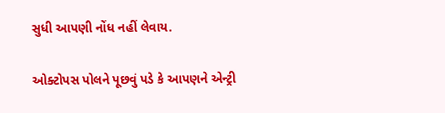સુધી આપણી નોંધ નહીં લેવાય.

ઓક્ટોપસ પોલને પૂછવું પડે કે આપણને એન્ટ્રી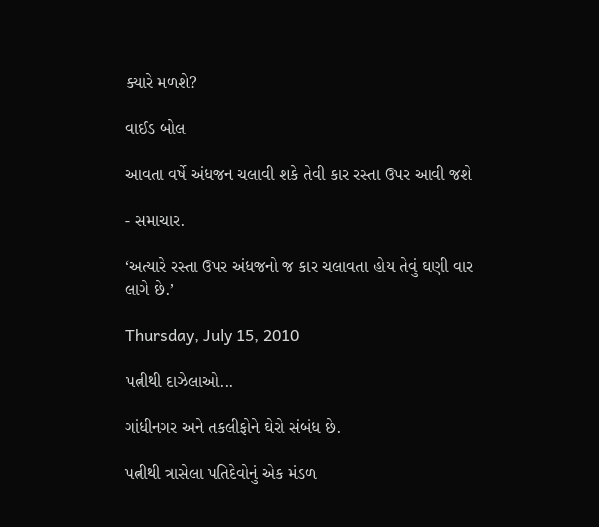ક્યારે મળશે?

વાઈડ બોલ

આવતા વર્ષે અંધજન ચલાવી શકે તેવી કાર રસ્તા ઉપર આવી જશે

- સમાચાર.

‘અત્યારે રસ્તા ઉપર અંધજનો જ કાર ચલાવતા હોય તેવું ઘણી વાર લાગે છે.’

Thursday, July 15, 2010

પત્નીથી દાઝેલાઓ...

ગાંધીનગર અને તકલીફોને ઘેરો સંબંધ છે.

પત્નીથી ત્રાસેલા પતિદેવોનું એક મંડળ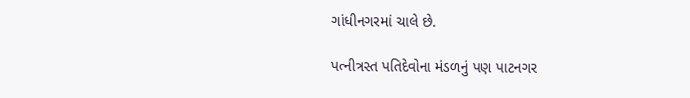ગાંધીનગરમાં ચાલે છે.

પત્નીત્રસ્ત પતિદેવોના મંડળનું પણ પાટનગર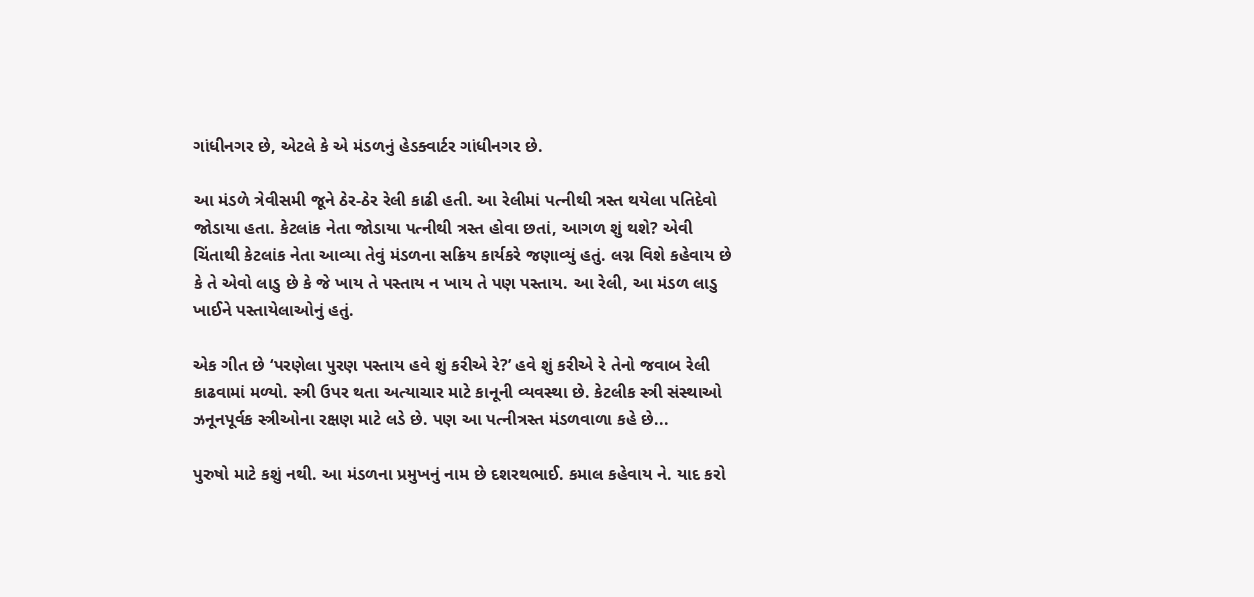ગાંધીનગર છે, એટલે કે એ મંડળનું હેડક્વાર્ટર ગાંધીનગર છે.

આ મંડળે ત્રેવીસમી જૂને ઠેર-ઠેર રેલી કાઢી હતી. આ રેલીમાં પત્નીથી ત્રસ્ત થયેલા પતિદેવો જોડાયા હતા. કેટલાંક નેતા જોડાયા પત્નીથી ત્રસ્ત હોવા છતાં, આગળ શું થશે? એવી ચિંતાથી કેટલાંક નેતા આવ્યા તેવું મંડળના સક્રિય કાર્યકરે જણાવ્યું હતું. લગ્ન વિશે કહેવાય છે કે તે એવો લાડુ છે કે જે ખાય તે પસ્તાય ન ખાય તે પણ પસ્તાય. આ રેલી, આ મંડળ લાડુ ખાઈને પસ્તાયેલાઓનું હતું.

એક ગીત છે ‘પરણેલા પુરણ પસ્તાય હવે શું કરીએ રે?’ હવે શું કરીએ રે તેનો જવાબ રેલી કાઢવામાં મળ્યો. સ્ત્રી ઉપર થતા અત્યાચાર માટે કાનૂની વ્યવસ્થા છે. કેટલીક સ્ત્રી સંસ્થાઓ ઝનૂનપૂર્વક સ્ત્રીઓના રક્ષણ માટે લડે છે. પણ આ પત્નીત્રસ્ત મંડળવાળા કહે છે...

પુરુષો માટે કશું નથી. આ મંડળના પ્રમુખનું નામ છે દશરથભાઈ. કમાલ કહેવાય ને. યાદ કરો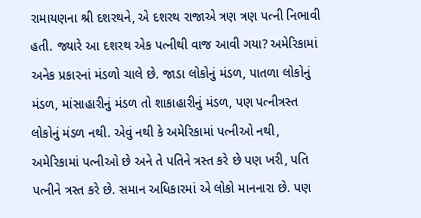રામાયણના શ્રી દશરથને, એ દશરથ રાજાએ ત્રણ ત્રણ પત્ની નિભાવી હતી. જ્યારે આ દશરથ એક પત્નીથી વાજ આવી ગયા? અમેરિકામાં અનેક પ્રકારનાં મંડળો ચાલે છે. જાડા લોકોનું મંડળ, પાતળા લોકોનું મંડળ, માંસાહારીનું મંડળ તો શાકાહારીનું મંડળ, પણ પત્નીત્રસ્ત લોકોનું મંડળ નથી. એવું નથી કે અમેરિકામાં પત્નીઓ નથી, અમેરિકામાં પત્નીઓ છે અને તે પતિને ત્રસ્ત કરે છે પણ ખરી, પતિ પત્નીને ત્રસ્ત કરે છે. સમાન અધિકારમાં એ લોકો માનનારા છે. પણ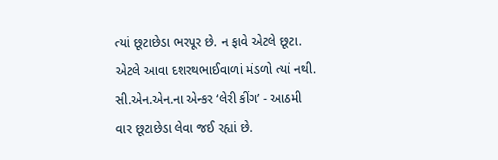ત્યાં છૂટાછેડા ભરપૂર છે. ન ફાવે એટલે છૂટા. એટલે આવા દશરથભાઈવાળાં મંડળો ત્યાં નથી. સી.એન.એન.ના એન્કર ‘લેરી કીંગ’ - આઠમી વાર છૂટાછેડા લેવા જઈ રહ્યાં છે.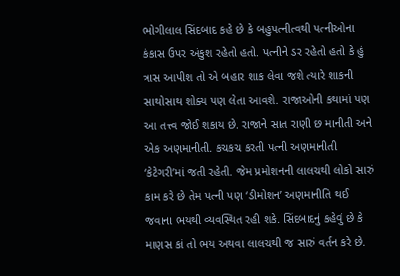ભોગીલાલ સિંદબાદ કહે છે કે બહુપત્નીત્વથી પત્નીઓના કંકાસ ઉપર અંકુશ રહેતો હતો. પત્નીને ડર રહેતો હતો કે હું ત્રાસ આપીશ તો એ બહાર શાક લેવા જશે ત્યારે શાકની સાથોસાથ શોક્ય પણ લેતા આવશે. રાજાઓની કથામાં પણ આ તત્ત્વ જોઈ શકાય છે. રાજાને સાત રાણી છ માનીતી અને એક અણમાનીતી. કચકચ કરતી પત્ની અણમાનીતી ‘કેટેગરી’માં જતી રહેતી. જેમ પ્રમોશનની લાલચથી લોકો સારું કામ કરે છે તેમ પત્ની પણ ‘ડીમોશન’ અણમાનીતિ થઈ જવાના ભયથી વ્યવસ્થિત રહી શકે. સિંદબાદનું કહેવું છે કે માણસ કાં તો ભય અથવા લાલચથી જ સારું વર્તન કરે છે.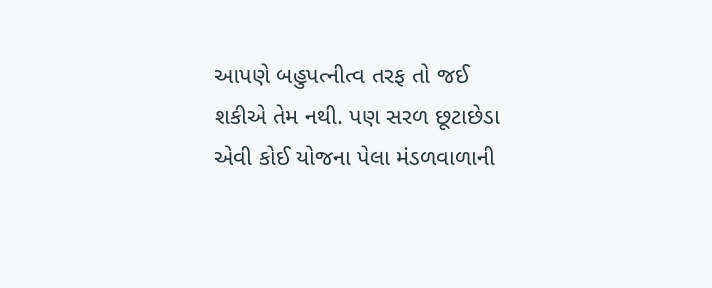આપણે બહુપત્નીત્વ તરફ તો જઈ શકીએ તેમ નથી. પણ સરળ છૂટાછેડા એવી કોઈ યોજના પેલા મંડળવાળાની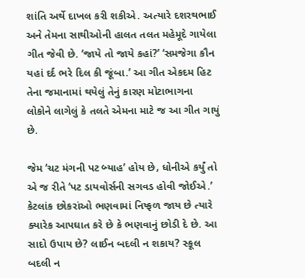શાંતિ અર્થે દાખલ કરી શકીએ. અત્યારે દશરથભાઈ અને તેમના સાથીઓની હાલત તલત મહેમૂદે ગાયેલા ગીત જેવી છે. ‘જાયે તો જાયે કહાં?’ ‘સમજેગા કૌન યહાં દર્દ ભરે દિલ કી જૂંબા.’ આ ગીત એકદમ હિટ તેના જમાનામાં થયેલું તેનું કારણ મોટાભાગના લોકોને લાગેલું કે તલતે એમના માટે જ આ ગીત ગાયું છે.

જેમ ‘ચટ મંગની પટ બ્યાહ’ હોય છે, ધોનીએ કર્યું તો એ જ રીતે ‘પટ ડાયવોર્સની સગવડ હોવી જોઈએ.’ કેટલાંક છોકરાંઓ ભણવામાં નિષ્ફળ જાય છે ત્યારે ક્યારેક આપઘાત કરે છે કે ભણવાનું છોડી દે છે. આ સાદો ઉપાય છે? લાઈન બદલી ન શકાય? સ્કૂલ બદલી ન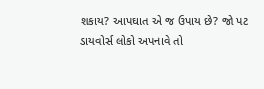શકાય? આપઘાત એ જ ઉપાય છે? જો પટ ડાયવોર્સ લોકો અપનાવે તો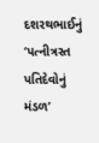દશરથભાઈનું ‘પત્નીત્રસ્ત પતિદેવોનું મંડળ’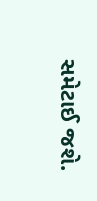સમેટાઈ જશે.